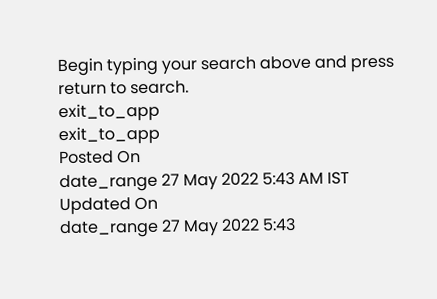Begin typing your search above and press return to search.
exit_to_app
exit_to_app
Posted On
date_range 27 May 2022 5:43 AM IST Updated On
date_range 27 May 2022 5:43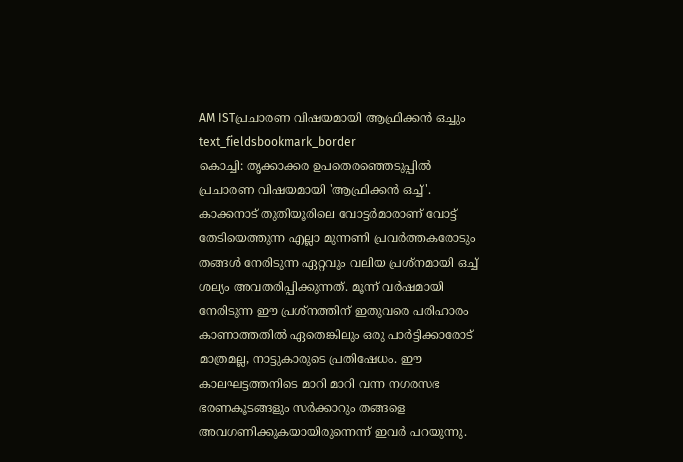AM ISTപ്രചാരണ വിഷയമായി ആഫ്രിക്കൻ ഒച്ചും
text_fieldsbookmark_border
കൊച്ചി: തൃക്കാക്കര ഉപതെരഞ്ഞെടുപ്പിൽ പ്രചാരണ വിഷയമായി 'ആഫ്രിക്കൻ ഒച്ച്'. കാക്കനാട് തുതിയൂരിലെ വോട്ടർമാരാണ് വോട്ട് തേടിയെത്തുന്ന എല്ലാ മുന്നണി പ്രവർത്തകരോടും തങ്ങൾ നേരിടുന്ന ഏറ്റവും വലിയ പ്രശ്നമായി ഒച്ച് ശല്യം അവതരിപ്പിക്കുന്നത്. മൂന്ന് വർഷമായി നേരിടുന്ന ഈ പ്രശ്നത്തിന് ഇതുവരെ പരിഹാരം കാണാത്തതിൽ ഏതെങ്കിലും ഒരു പാർട്ടിക്കാരോട് മാത്രമല്ല, നാട്ടുകാരുടെ പ്രതിഷേധം. ഈ കാലഘട്ടത്തനിടെ മാറി മാറി വന്ന നഗരസഭ ഭരണകൂടങ്ങളും സർക്കാറും തങ്ങളെ അവഗണിക്കുകയായിരുന്നെന്ന് ഇവർ പറയുന്നു.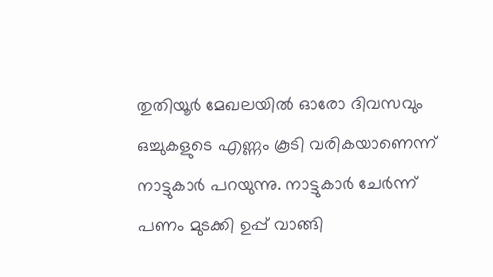തുതിയൂർ മേഖലയിൽ ഓരോ ദിവസവും ഒച്ചുകളുടെ എണ്ണം കൂടി വരികയാണെന്ന് നാട്ടുകാർ പറയുന്നു. നാട്ടുകാർ ചേർന്ന് പണം മുടക്കി ഉപ്പ് വാങ്ങി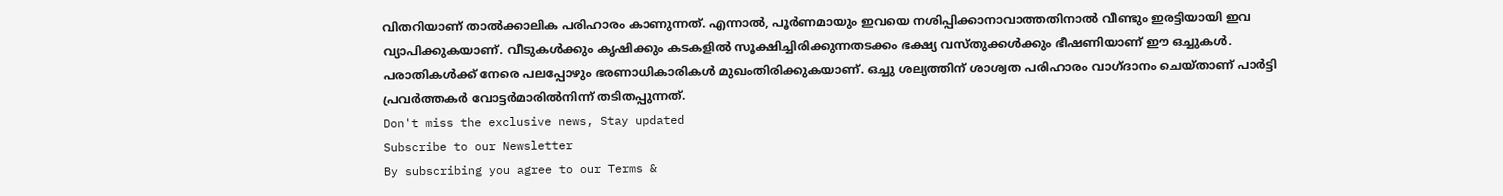വിതറിയാണ് താൽക്കാലിക പരിഹാരം കാണുന്നത്. എന്നാൽ, പൂർണമായും ഇവയെ നശിപ്പിക്കാനാവാത്തതിനാൽ വീണ്ടും ഇരട്ടിയായി ഇവ വ്യാപിക്കുകയാണ്. വീടുകൾക്കും കൃഷിക്കും കടകളിൽ സൂക്ഷിച്ചിരിക്കുന്നതടക്കം ഭക്ഷ്യ വസ്തുക്കൾക്കും ഭീഷണിയാണ് ഈ ഒച്ചുകൾ. പരാതികൾക്ക് നേരെ പലപ്പോഴും ഭരണാധികാരികൾ മുഖംതിരിക്കുകയാണ്. ഒച്ചു ശല്യത്തിന് ശാശ്വത പരിഹാരം വാഗ്ദാനം ചെയ്താണ് പാർട്ടി പ്രവർത്തകർ വോട്ടർമാരിൽനിന്ന് തടിതപ്പുന്നത്.
Don't miss the exclusive news, Stay updated
Subscribe to our Newsletter
By subscribing you agree to our Terms &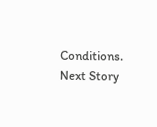Conditions.
Next Story